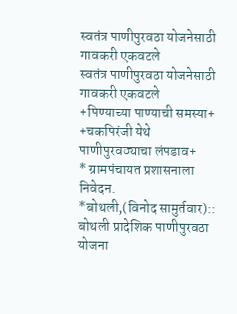स्वतंत्र पाणीपुरवठा योजनेसाठी गावकरी एकवटले
स्वतंत्र पाणीपुरवठा योजनेसाठी गावकरी एकवटले
+पिण्याच्या पाण्याची समस्या+
+चकपिरंजी येथे पाणीपुरवठ्याचा लंपडाव+
* ग्रामपंचायत प्रशासनाला निवेदन.
*बोथली,(विनोद सामुर्तवार)::
बोथली प्रादेशिक पाणीपुरवठा योजना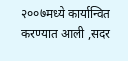२००७मध्ये कार्यान्वित करण्यात आली ,सदर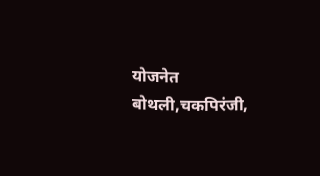योजनेत बोथली,चकपिरंजी,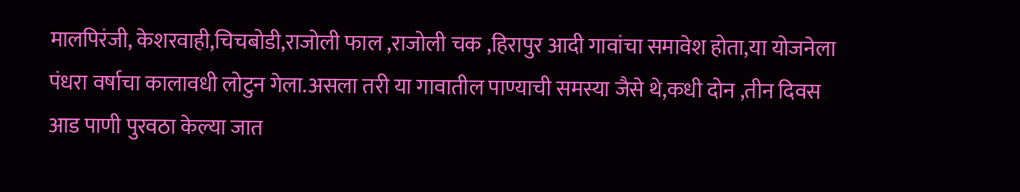मालपिरंजी, केशरवाही,चिचबोडी,राजोली फाल ,राजोली चक ,हिरापुर आदी गावांचा समावेश होता,या योजनेला पंधरा वर्षाचा कालावधी लोटुन गेला.असला तरी या गावातील पाण्याची समस्या जैसे थे,कधी दोन ,तीन दिवस आड पाणी पुरवठा केल्या जात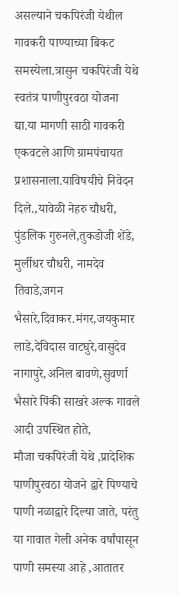असल्याने चकपिरंजी येथील गावकरी पाण्याच्या बिकट समस्येला.त्रासुन चकपिरंजी येथे स्वतंत्र पाणीपुरवठा योजना द्या.या मागणी साठी गावकरी एकवटले आणि ग्रामपंचायत प्रशासनाला.याविषयीचे निवेदन दिले.,यावेळी नेहरु चौधरी, पुंडलिक गुरुनले,तुकडोजी शेंडे, मुर्लीधर चौधरी, नामदेव तिवाडे,जगन भैसारे,दिवाकर.मंगर,जयकुमार लाडे,देविदास वाटघुरे,वासुदेव नागापुरे,अनिल बावणे,सुवर्णा भैसारे पिंकी साखरे अल्क गावले आदी उपस्थित होते,
मौजा चकपिरंजी येथे ,प्रादेशिक पाणीपुरवठा योजने द्वारे पिण्याचे पाणी नळाद्वारे दिल्या जाते, परंतु या गावात गेली अनेक वर्षांपासून पाणी समस्या आहे ,आतातर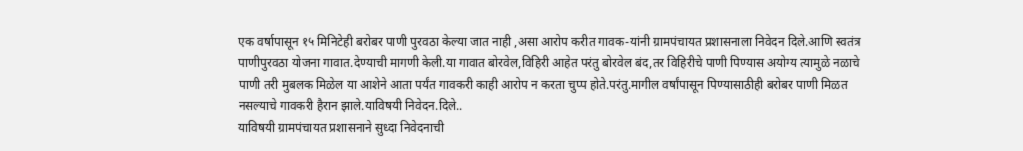एक वर्षापासून १५ मिनिटेही बरोबर पाणी पुरवठा केल्या जात नाही ,असा आरोप करीत गावक-यांनी ग्रामपंचायत प्रशासनाला निवेदन दिले.आणि स्वतंत्र पाणीपुरवठा योजना गावात.देण्याची मागणी केली.या गावात बोरवेल,विहिरी आहेत परंतु बोरवेल बंद,तर विहिरीचे पाणी पिण्यास अयोग्य त्यामुळे नळाचे पाणी तरी मुबलक मिळेल या आशेने आता पर्यंत गावकरी काही आरोप न करता चुप्प होते.परंतु.मागील वर्षांपासून पिण्यासाठीही बरोबर पाणी मिळत नसल्याचे गावकरी हैरान झाले.याविषयी निवेदन.दिले..
याविषयी ग्रामपंचायत प्रशासनाने सुध्दा निवेदनाची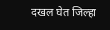दखल घेत जिल्हा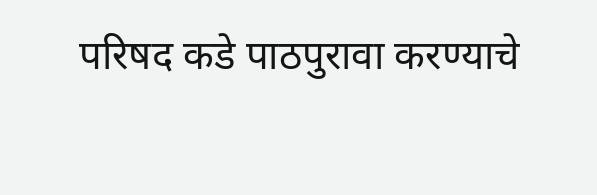परिषद कडे पाठपुरावा करण्याचे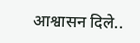आश्वासन दिले..